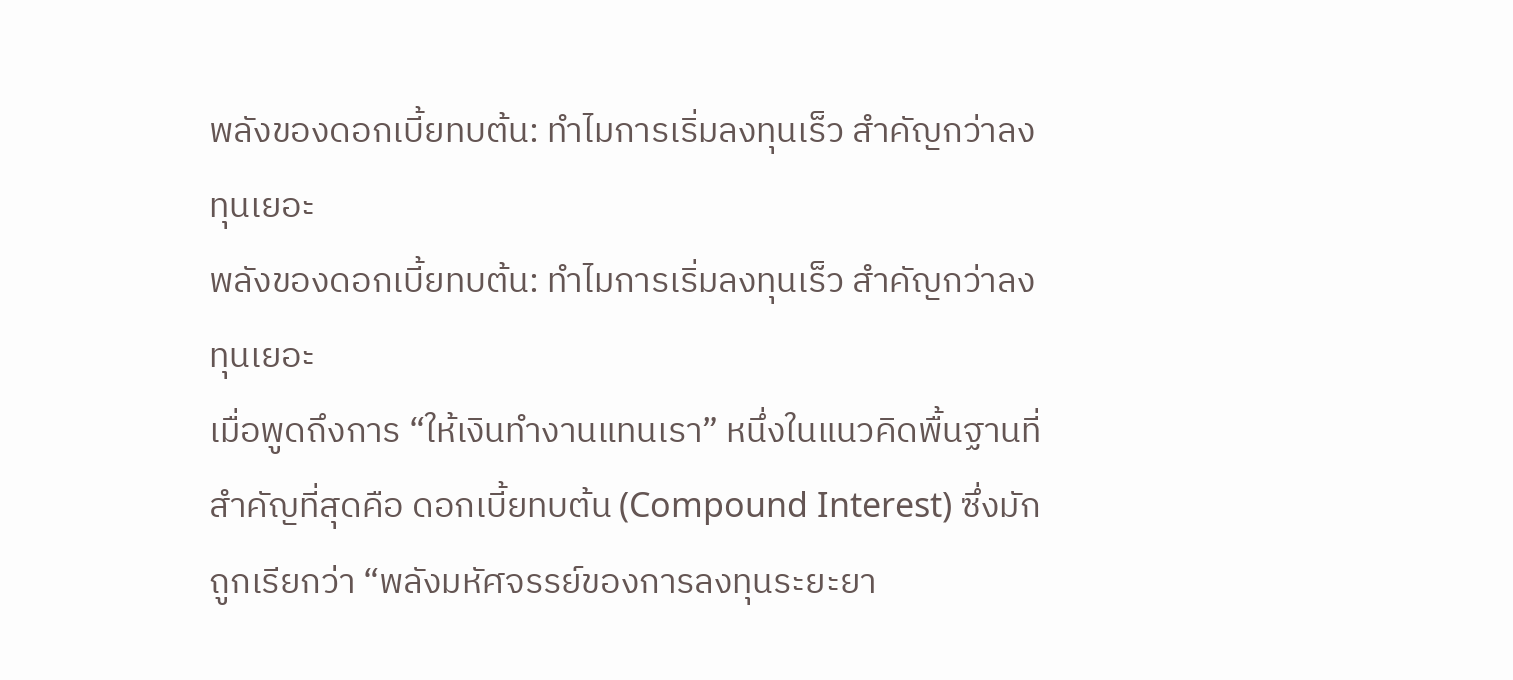พลังของดอกเบี้ยทบต้น: ทำไมการเริ่มลงทุนเร็ว สำคัญกว่าลงทุนเยอะ
พลังของดอกเบี้ยทบต้น: ทำไมการเริ่มลงทุนเร็ว สำคัญกว่าลงทุนเยอะ
เมื่อพูดถึงการ “ให้เงินทำงานแทนเรา” หนึ่งในแนวคิดพื้นฐานที่สำคัญที่สุดคือ ดอกเบี้ยทบต้น (Compound Interest) ซึ่งมักถูกเรียกว่า “พลังมหัศจรรย์ของการลงทุนระยะยา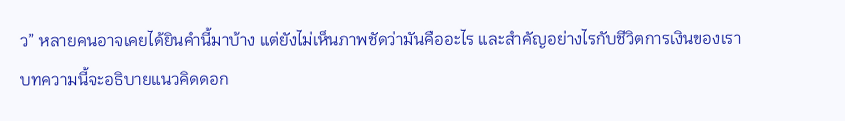ว” หลายคนอาจเคยได้ยินคำนี้มาบ้าง แต่ยังไม่เห็นภาพชัดว่ามันคืออะไร และสำคัญอย่างไรกับชีวิตการเงินของเรา
บทความนี้จะอธิบายแนวคิดดอก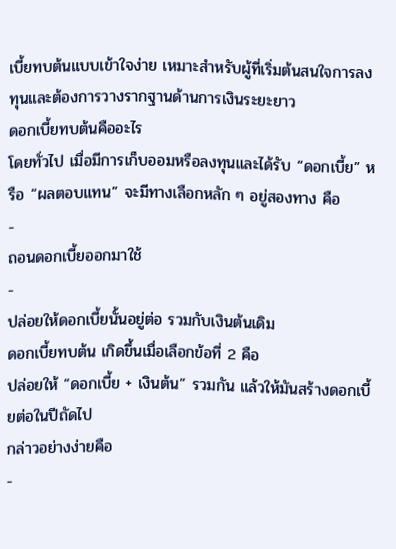เบี้ยทบต้นแบบเข้าใจง่าย เหมาะสำหรับผู้ที่เริ่มต้นสนใจการลงทุนและต้องการวางรากฐานด้านการเงินระยะยาว
ดอกเบี้ยทบต้นคืออะไร
โดยทั่วไป เมื่อมีการเก็บออมหรือลงทุนและได้รับ “ดอกเบี้ย” หรือ “ผลตอบแทน” จะมีทางเลือกหลัก ๆ อยู่สองทาง คือ
-
ถอนดอกเบี้ยออกมาใช้
-
ปล่อยให้ดอกเบี้ยนั้นอยู่ต่อ รวมกับเงินต้นเดิม
ดอกเบี้ยทบต้น เกิดขึ้นเมื่อเลือกข้อที่ 2 คือ
ปล่อยให้ “ดอกเบี้ย + เงินต้น” รวมกัน แล้วให้มันสร้างดอกเบี้ยต่อในปีถัดไป
กล่าวอย่างง่ายคือ
-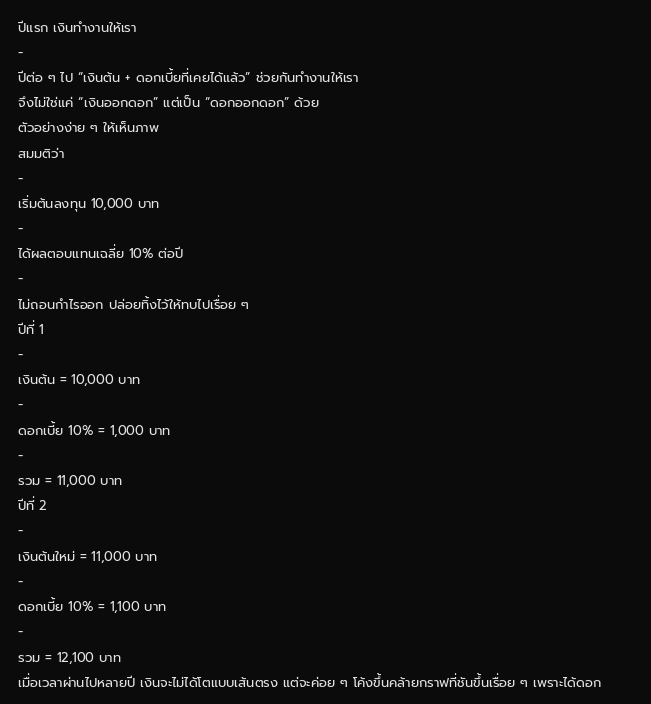ปีแรก เงินทำงานให้เรา
-
ปีต่อ ๆ ไป “เงินต้น + ดอกเบี้ยที่เคยได้แล้ว” ช่วยกันทำงานให้เรา
จึงไม่ใช่แค่ “เงินออกดอก” แต่เป็น “ดอกออกดอก” ด้วย
ตัวอย่างง่าย ๆ ให้เห็นภาพ
สมมติว่า
-
เริ่มต้นลงทุน 10,000 บาท
-
ได้ผลตอบแทนเฉลี่ย 10% ต่อปี
-
ไม่ถอนกำไรออก ปล่อยทิ้งไว้ให้ทบไปเรื่อย ๆ
ปีที่ 1
-
เงินต้น = 10,000 บาท
-
ดอกเบี้ย 10% = 1,000 บาท
-
รวม = 11,000 บาท
ปีที่ 2
-
เงินต้นใหม่ = 11,000 บาท
-
ดอกเบี้ย 10% = 1,100 บาท
-
รวม = 12,100 บาท
เมื่อเวลาผ่านไปหลายปี เงินจะไม่ได้โตแบบเส้นตรง แต่จะค่อย ๆ โค้งขึ้นคล้ายกราฟที่ชันขึ้นเรื่อย ๆ เพราะได้ดอก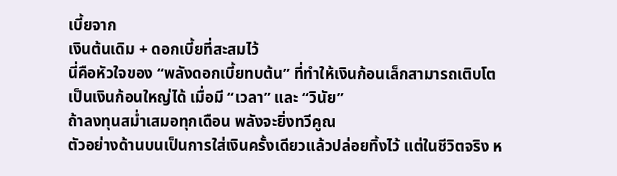เบี้ยจาก
เงินต้นเดิม + ดอกเบี้ยที่สะสมไว้
นี่คือหัวใจของ “พลังดอกเบี้ยทบต้น” ที่ทำให้เงินก้อนเล็กสามารถเติบโตเป็นเงินก้อนใหญ่ได้ เมื่อมี “เวลา” และ “วินัย”
ถ้าลงทุนสม่ำเสมอทุกเดือน พลังจะยิ่งทวีคูณ
ตัวอย่างด้านบนเป็นการใส่เงินครั้งเดียวแล้วปล่อยทิ้งไว้ แต่ในชีวิตจริง ห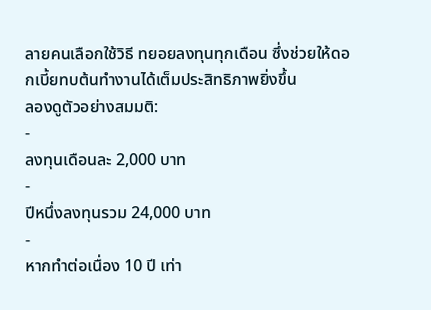ลายคนเลือกใช้วิธี ทยอยลงทุนทุกเดือน ซึ่งช่วยให้ดอกเบี้ยทบต้นทำงานได้เต็มประสิทธิภาพยิ่งขึ้น
ลองดูตัวอย่างสมมติ:
-
ลงทุนเดือนละ 2,000 บาท
-
ปีหนึ่งลงทุนรวม 24,000 บาท
-
หากทำต่อเนื่อง 10 ปี เท่า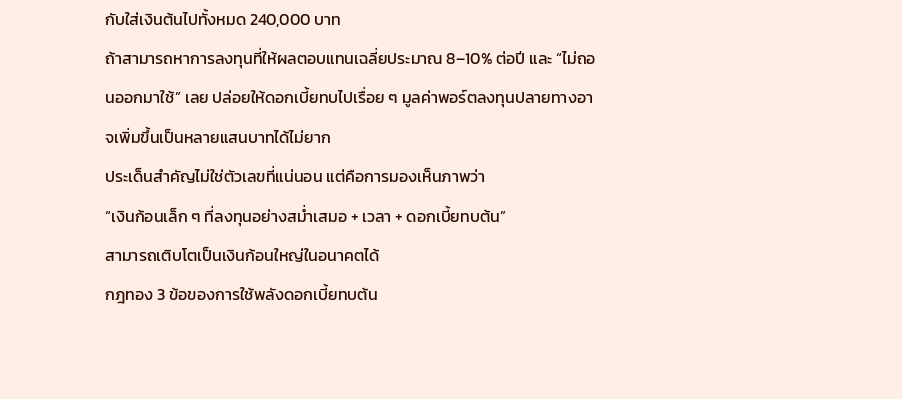กับใส่เงินต้นไปทั้งหมด 240,000 บาท
ถ้าสามารถหาการลงทุนที่ให้ผลตอบแทนเฉลี่ยประมาณ 8–10% ต่อปี และ “ไม่ถอนออกมาใช้” เลย ปล่อยให้ดอกเบี้ยทบไปเรื่อย ๆ มูลค่าพอร์ตลงทุนปลายทางอาจเพิ่มขึ้นเป็นหลายแสนบาทได้ไม่ยาก
ประเด็นสำคัญไม่ใช่ตัวเลขที่แน่นอน แต่คือการมองเห็นภาพว่า
“เงินก้อนเล็ก ๆ ที่ลงทุนอย่างสม่ำเสมอ + เวลา + ดอกเบี้ยทบต้น”
สามารถเติบโตเป็นเงินก้อนใหญ่ในอนาคตได้
กฎทอง 3 ข้อของการใช้พลังดอกเบี้ยทบต้น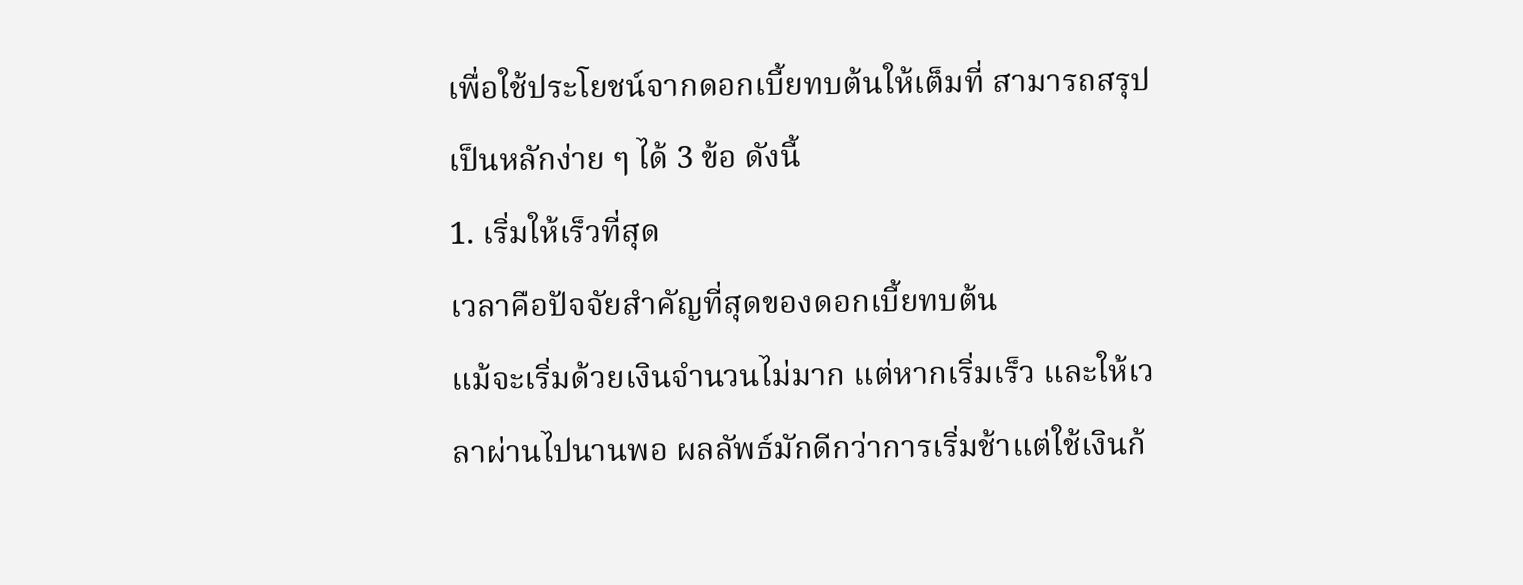เพื่อใช้ประโยชน์จากดอกเบี้ยทบต้นให้เต็มที่ สามารถสรุปเป็นหลักง่าย ๆ ได้ 3 ข้อ ดังนี้
1. เริ่มให้เร็วที่สุด
เวลาคือปัจจัยสำคัญที่สุดของดอกเบี้ยทบต้น
แม้จะเริ่มด้วยเงินจำนวนไม่มาก แต่หากเริ่มเร็ว และให้เวลาผ่านไปนานพอ ผลลัพธ์มักดีกว่าการเริ่มช้าแต่ใช้เงินก้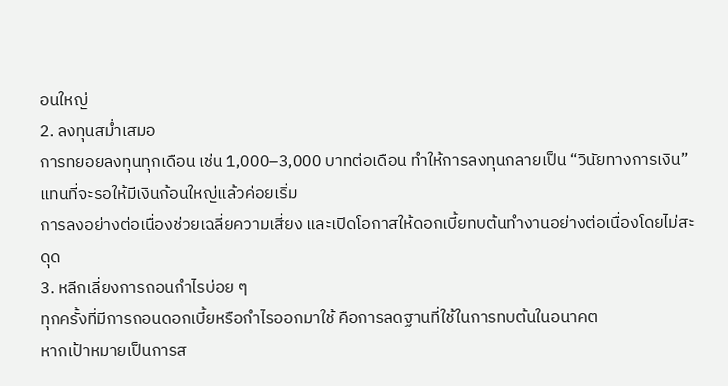อนใหญ่
2. ลงทุนสม่ำเสมอ
การทยอยลงทุนทุกเดือน เช่น 1,000–3,000 บาทต่อเดือน ทำให้การลงทุนกลายเป็น “วินัยทางการเงิน” แทนที่จะรอให้มีเงินก้อนใหญ่แล้วค่อยเริ่ม
การลงอย่างต่อเนื่องช่วยเฉลี่ยความเสี่ยง และเปิดโอกาสให้ดอกเบี้ยทบต้นทำงานอย่างต่อเนื่องโดยไม่สะดุด
3. หลีกเลี่ยงการถอนกำไรบ่อย ๆ
ทุกครั้งที่มีการถอนดอกเบี้ยหรือกำไรออกมาใช้ คือการลดฐานที่ใช้ในการทบต้นในอนาคต
หากเป้าหมายเป็นการส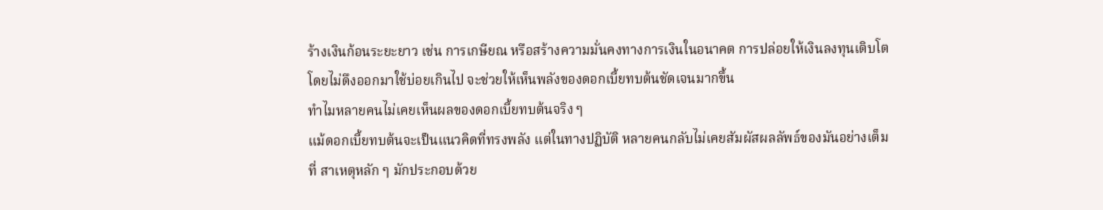ร้างเงินก้อนระยะยาว เช่น การเกษียณ หรือสร้างความมั่นคงทางการเงินในอนาคต การปล่อยให้เงินลงทุนเติบโตโดยไม่ดึงออกมาใช้บ่อยเกินไป จะช่วยให้เห็นพลังของดอกเบี้ยทบต้นชัดเจนมากขึ้น
ทำไมหลายคนไม่เคยเห็นผลของดอกเบี้ยทบต้นจริง ๆ
แม้ดอกเบี้ยทบต้นจะเป็นแนวคิดที่ทรงพลัง แต่ในทางปฏิบัติ หลายคนกลับไม่เคยสัมผัสผลลัพธ์ของมันอย่างเต็มที่ สาเหตุหลัก ๆ มักประกอบด้วย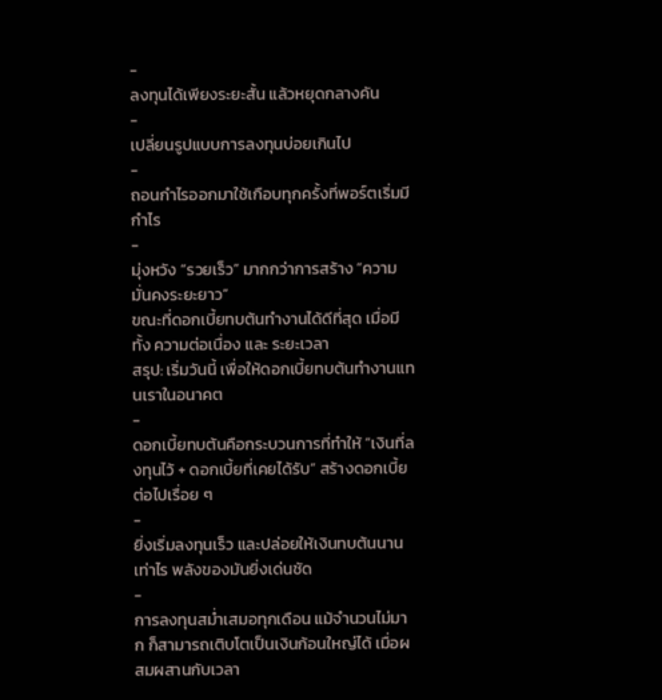-
ลงทุนได้เพียงระยะสั้น แล้วหยุดกลางคัน
-
เปลี่ยนรูปแบบการลงทุนบ่อยเกินไป
-
ถอนกำไรออกมาใช้เกือบทุกครั้งที่พอร์ตเริ่มมีกำไร
-
มุ่งหวัง “รวยเร็ว” มากกว่าการสร้าง “ความมั่นคงระยะยาว”
ขณะที่ดอกเบี้ยทบต้นทำงานได้ดีที่สุด เมื่อมีทั้ง ความต่อเนื่อง และ ระยะเวลา
สรุป: เริ่มวันนี้ เพื่อให้ดอกเบี้ยทบต้นทำงานแทนเราในอนาคต
-
ดอกเบี้ยทบต้นคือกระบวนการที่ทำให้ “เงินที่ลงทุนไว้ + ดอกเบี้ยที่เคยได้รับ” สร้างดอกเบี้ยต่อไปเรื่อย ๆ
-
ยิ่งเริ่มลงทุนเร็ว และปล่อยให้เงินทบต้นนานเท่าไร พลังของมันยิ่งเด่นชัด
-
การลงทุนสม่ำเสมอทุกเดือน แม้จำนวนไม่มาก ก็สามารถเติบโตเป็นเงินก้อนใหญ่ได้ เมื่อผสมผสานกับเวลา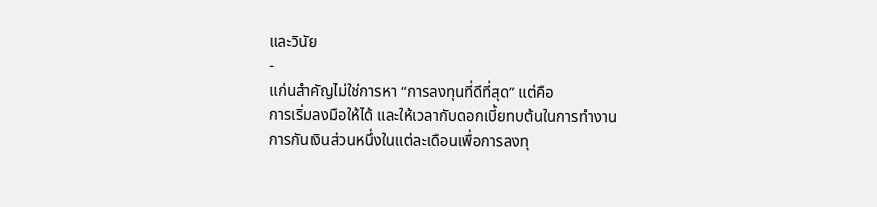และวินัย
-
แก่นสำคัญไม่ใช่การหา “การลงทุนที่ดีที่สุด” แต่คือ
การเริ่มลงมือให้ได้ และให้เวลากับดอกเบี้ยทบต้นในการทำงาน
การกันเงินส่วนหนึ่งในแต่ละเดือนเพื่อการลงทุ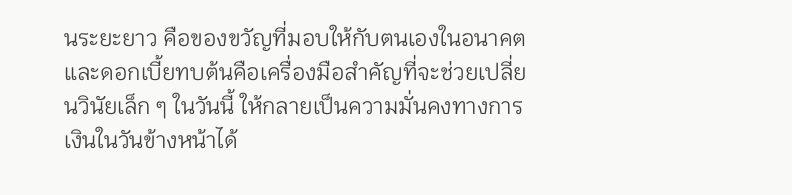นระยะยาว คือของขวัญที่มอบให้กับตนเองในอนาคต และดอกเบี้ยทบต้นคือเครื่องมือสำคัญที่จะช่วยเปลี่ยนวินัยเล็ก ๆ ในวันนี้ ให้กลายเป็นความมั่นคงทางการเงินในวันข้างหน้าได้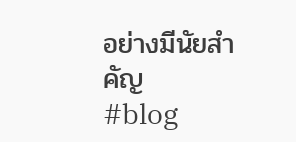อย่างมีนัยสำคัญ
#blog